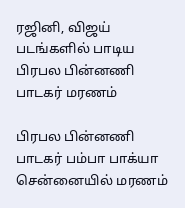ரஜினி, விஜய் படங்களில் பாடிய பிரபல பின்னணி பாடகர் மரணம்

பிரபல பின்னணி பாடகர் பம்பா பாக்யா சென்னையில் மரணம்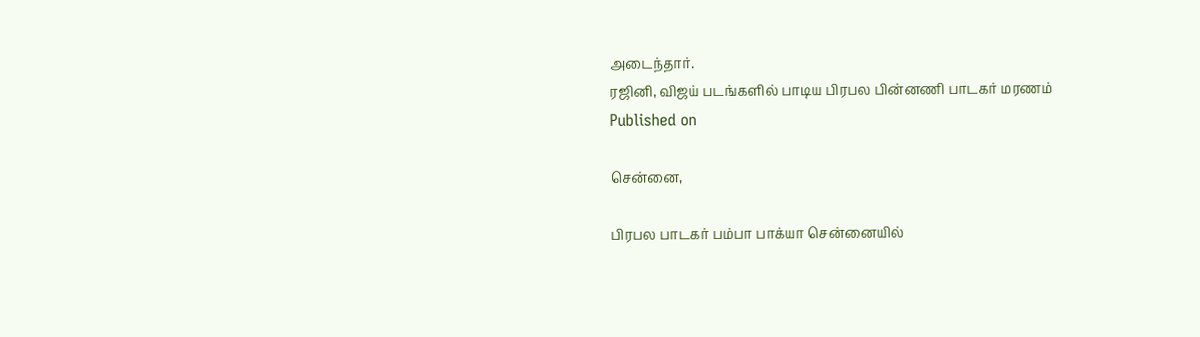அடைந்தார்.
ரஜினி, விஜய் படங்களில் பாடிய பிரபல பின்னணி பாடகர் மரணம்
Published on

சென்னை,

பிரபல பாடகர் பம்பா பாக்யா சென்னையில்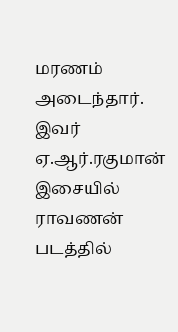மரணம் அடைந்தார். இவர் ஏ.ஆர்.ரகுமான் இசையில் ராவணன் படத்தில்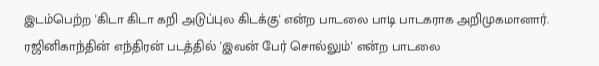இடம்பெற்ற 'கிடா கிடா கறி அடுப்புல கிடக்கு' என்ற பாடலை பாடி பாடகராக அறிமுகமானார். ரஜினிகாந்தின் எந்திரன் படத்தில் 'இவன் பேர் சொல்லும்' என்ற பாடலை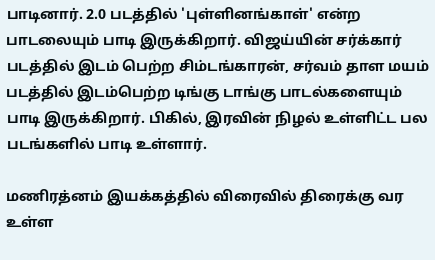பாடினார். 2.0 படத்தில் 'புள்ளினங்காள்' என்ற பாடலையும் பாடி இருக்கிறார். விஜய்யின் சர்க்கார் படத்தில் இடம் பெற்ற சிம்டங்காரன், சர்வம் தாள மயம் படத்தில் இடம்பெற்ற டிங்கு டாங்கு பாடல்களையும் பாடி இருக்கிறார். பிகில், இரவின் நிழல் உள்ளிட்ட பல படங்களில் பாடி உள்ளார்.

மணிரத்னம் இயக்கத்தில் விரைவில் திரைக்கு வர உள்ள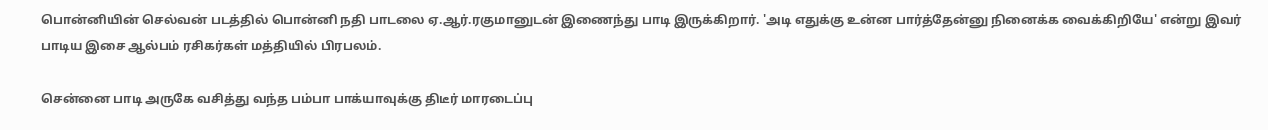பொன்னியின் செல்வன் படத்தில் பொன்னி நதி பாடலை ஏ.ஆர்.ரகுமானுடன் இணைந்து பாடி இருக்கிறார். 'அடி எதுக்கு உன்ன பார்த்தேன்னு நினைக்க வைக்கிறியே' என்று இவர் பாடிய இசை ஆல்பம் ரசிகர்கள் மத்தியில் பிரபலம்.

சென்னை பாடி அருகே வசித்து வந்த பம்பா பாக்யாவுக்கு திடீர் மாரடைப்பு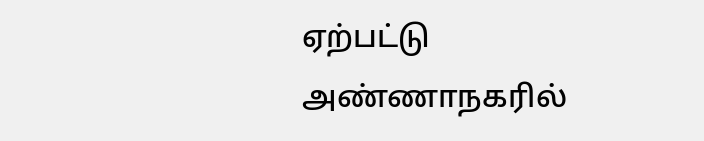ஏற்பட்டு அண்ணாநகரில்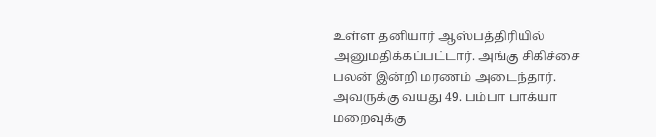உள்ள தனியார் ஆஸ்பத்திரியில் அனுமதிக்கப்பட்டார். அங்கு சிகிச்சை பலன் இன்றி மரணம் அடைந்தார். அவருக்கு வயது 49. பம்பா பாக்யா மறைவுக்கு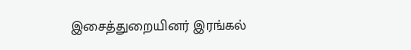இசைத்துறையினர் இரங்கல்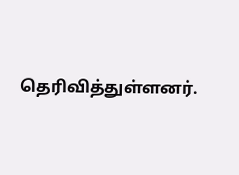தெரிவித்துள்ளனர்.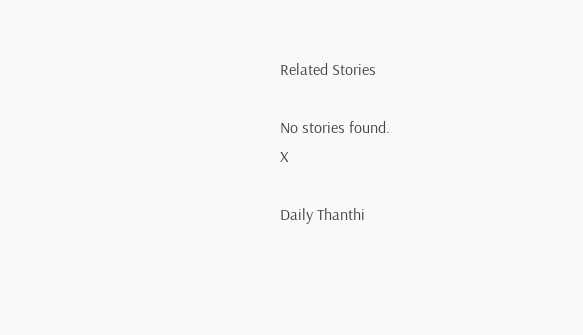Related Stories

No stories found.
X

Daily Thanthi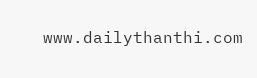www.dailythanthi.com